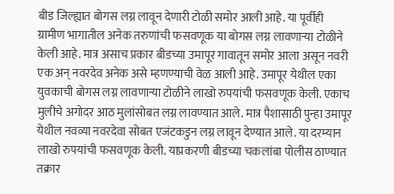बीड जिल्ह्यात बोगस लग्न लावून देणारी टोळी समोर आली आहे. या पूर्वीही ग्रामीण भागातील अनेक तरुणांची फसवणूक या बोगस लग्न लावणाऱ्या टोळीने केली आहे. मात्र असाच प्रकार बीडच्या उमापूर गावातून समोर आला असून नवरी एक अन् नवरदेव अनेक असे म्हणण्याची वेळ आली आहे. उमापूर येथील एका युवकाची बोगस लग्न लावणाऱ्या टोळीने लाखो रुपयांची फसवणूक केली. एकाच मुलीचे अगोदर आठ मुलांसोबत लग्न लावण्यात आले. मात्र पैशासाठी पुन्हा उमापूर येथील नवव्या नवरदेवा सोबत एजंटकडुन लग्न लावून देण्यात आले. या दरम्यान लाखो रुपयांची फसवणूक केली. याप्रकरणी बीडच्या चकलांबा पोलीस ठाण्यात तक्रार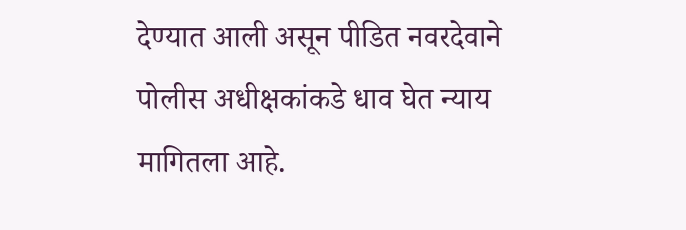देण्यात आली असून पीडित नवरदेवाने पोलीस अधीक्षकांकडे धाव घेत न्याय मागितला आहे.